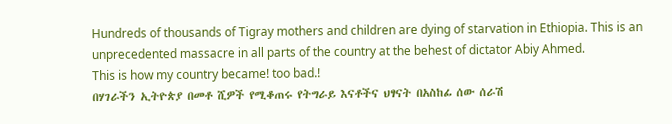Hundreds of thousands of Tigray mothers and children are dying of starvation in Ethiopia. This is an unprecedented massacre in all parts of the country at the behest of dictator Abiy Ahmed.
This is how my country became! too bad.!
በሃገራችን ኢትዮጵያ በመቶ ሺዎች የሚቆጠሩ የትግራይ እናቶችና ህፃናት በአስከፊ ሰው ሰራሽ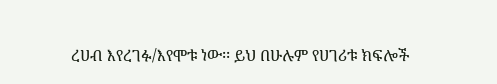ረሀብ እየረገፉ/እየሞቱ ነው፡፡ ይህ በሁሉም የሀገሪቱ ክፍሎች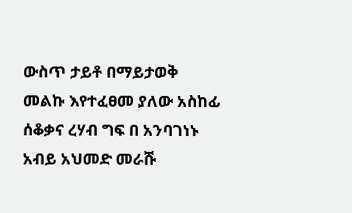ውስጥ ታይቶ በማይታወቅ መልኩ እየተፈፀመ ያለው አስከፊ ሰቆቃና ረሃብ ግፍ በ አንባገነኑ አብይ አህመድ መራሹ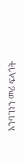አንባገነን መሪ ፍላጎት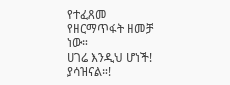የተፈጸመ የዘርማጥፋት ዘመቻ ነው።
ሀገሬ እንዲህ ሆነች! ያሳዝናል።!